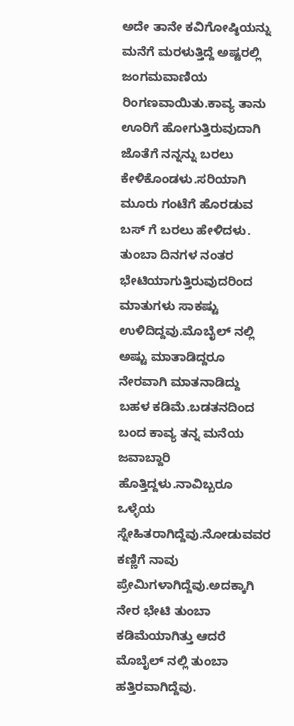ಅದೇ ತಾನೇ ಕವಿಗೋಷ್ಠಿಯನ್ನು ಮನೆಗೆ ಮರಳುತ್ತಿದ್ದೆ ಅಷ್ಟರಲ್ಲಿ ಜಂಗಮವಾಣಿಯ ರಿಂಗಣವಾಯಿತು.ಕಾವ್ಯ ತಾನು ಊರಿಗೆ ಹೋಗುತ್ತಿರುವುದಾಗಿ ಜೊತೆಗೆ ನನ್ನನ್ನು ಬರಲು ಕೇಳಿಕೊಂಡಳು.ಸರಿಯಾಗಿ ಮೂರು ಗಂಟೆಗೆ ಹೊರಡುವ ಬಸ್ ಗೆ ಬರಲು ಹೇಳಿದಳು.
ತುಂಬಾ ದಿನಗಳ ನಂತರ ಭೇಟಿಯಾಗುತ್ತಿರುವುದರಿಂದ ಮಾತುಗಳು ಸಾಕಷ್ಟು ಉಳಿದಿದ್ದವು.ಮೊಬೈಲ್ ನಲ್ಲಿ ಅಷ್ಟು ಮಾತಾಡಿದ್ದರೂ ನೇರವಾಗಿ ಮಾತನಾಡಿದ್ದು ಬಹಳ ಕಡಿಮೆ.ಬಡತನದಿಂದ ಬಂದ ಕಾವ್ಯ ತನ್ನ ಮನೆಯ ಜವಾಬ್ದಾರಿ ಹೊತ್ತಿದ್ದಳು.ನಾವಿಬ್ಬರೂ ಒಳ್ಳೆಯ ಸ್ನೇಹಿತರಾಗಿದ್ದೆವು.ನೋಡುವವರ ಕಣ್ಣಿಗೆ ನಾವು ಪ್ರೇಮಿಗಳಾಗಿದ್ದೆವು.ಅದಕ್ಕಾಗಿ ನೇರ ಭೇಟಿ ತುಂಬಾ ಕಡಿಮೆಯಾಗಿತ್ತು ಆದರೆ ಮೊಬೈಲ್ ನಲ್ಲಿ ತುಂಬಾ ಹತ್ತಿರವಾಗಿದ್ದೆವು.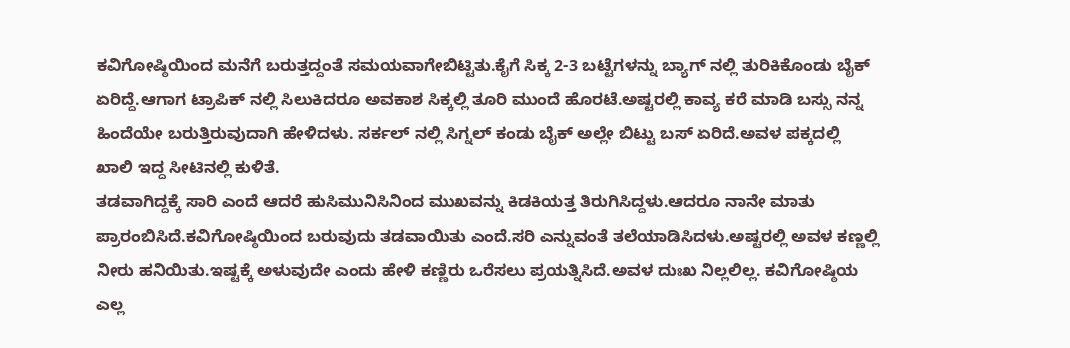ಕವಿಗೋಷ್ಠಿಯಿಂದ ಮನೆಗೆ ಬರುತ್ತದ್ದಂತೆ ಸಮಯವಾಗೇಬಿಟ್ಟಿತು.ಕೈಗೆ ಸಿಕ್ಕ 2-3 ಬಟ್ಟೆಗಳನ್ನು ಬ್ಯಾಗ್ ನಲ್ಲಿ ತುರಿಕಿಕೊಂಡು ಬೈಕ್ ಏರಿದ್ದೆ.ಆಗಾಗ ಟ್ರಾಪಿಕ್ ನಲ್ಲಿ ಸಿಲುಕಿದರೂ ಅವಕಾಶ ಸಿಕ್ಕಲ್ಲಿ ತೂರಿ ಮುಂದೆ ಹೊರಟೆ.ಅಷ್ಟರಲ್ಲಿ ಕಾವ್ಯ ಕರೆ ಮಾಡಿ ಬಸ್ಸು ನನ್ನ ಹಿಂದೆಯೇ ಬರುತ್ತಿರುವುದಾಗಿ ಹೇಳಿದಳು. ಸರ್ಕಲ್ ನಲ್ಲಿ ಸಿಗ್ನಲ್ ಕಂಡು ಬೈಕ್ ಅಲ್ಲೇ ಬಿಟ್ಟು ಬಸ್ ಏರಿದೆ.ಅವಳ ಪಕ್ಕದಲ್ಲಿ ಖಾಲಿ ಇದ್ದ ಸೀಟಿನಲ್ಲಿ ಕುಳಿತೆ.
ತಡವಾಗಿದ್ದಕ್ಕೆ ಸಾರಿ ಎಂದೆ ಆದರೆ ಹುಸಿಮುನಿಸಿನಿಂದ ಮುಖವನ್ನು ಕಿಡಕಿಯತ್ತ ತಿರುಗಿಸಿದ್ದಳು.ಆದರೂ ನಾನೇ ಮಾತು ಪ್ರಾರಂಬಿಸಿದೆ.ಕವಿಗೋಷ್ಠಿಯಿಂದ ಬರುವುದು ತಡವಾಯಿತು ಎಂದೆ.ಸರಿ ಎನ್ನುವಂತೆ ತಲೆಯಾಡಿಸಿದಳು.ಅಷ್ಟರಲ್ಲಿ ಅವಳ ಕಣ್ಣಲ್ಲಿ ನೀರು ಹನಿಯಿತು.ಇಷ್ಟಕ್ಕೆ ಅಳುವುದೇ ಎಂದು ಹೇಳಿ ಕಣ್ಣಿರು ಒರೆಸಲು ಪ್ರಯತ್ನಿಸಿದೆ.ಅವಳ ದುಃಖ ನಿಲ್ಲಲಿಲ್ಲ. ಕವಿಗೋಷ್ಠಿಯ ಎಲ್ಲ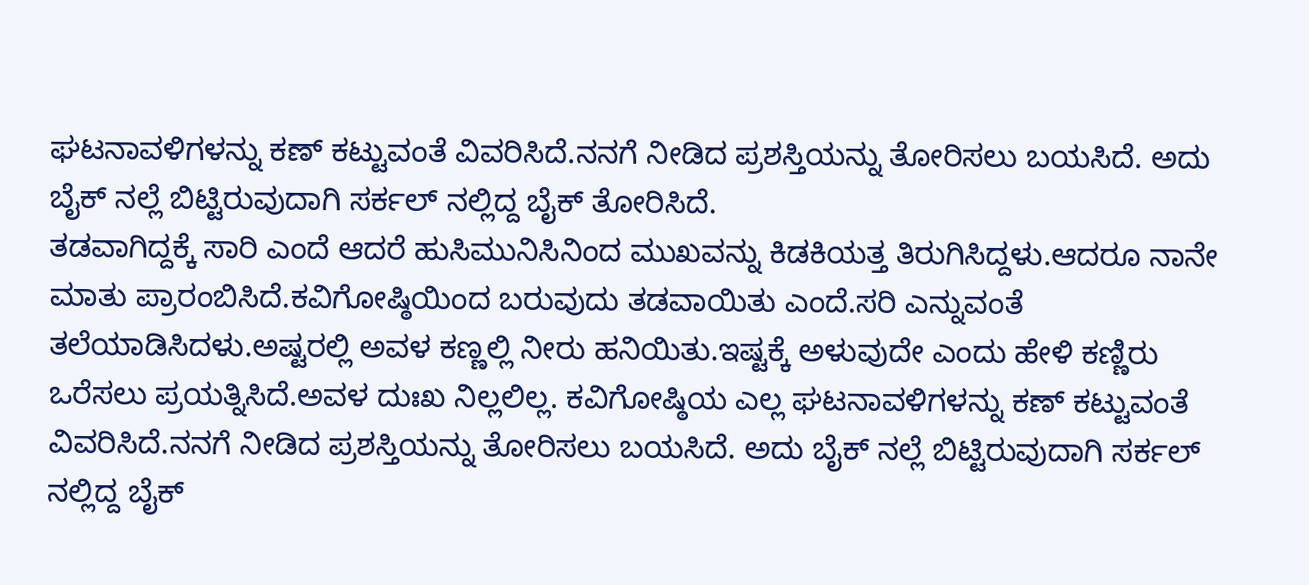ಘಟನಾವಳಿಗಳನ್ನು ಕಣ್ ಕಟ್ಟುವಂತೆ ವಿವರಿಸಿದೆ.ನನಗೆ ನೀಡಿದ ಪ್ರಶಸ್ತಿಯನ್ನು ತೋರಿಸಲು ಬಯಸಿದೆ. ಅದು ಬೈಕ್ ನಲ್ಲೆ ಬಿಟ್ಟಿರುವುದಾಗಿ ಸರ್ಕಲ್ ನಲ್ಲಿದ್ದ ಬೈಕ್ ತೋರಿಸಿದೆ.
ತಡವಾಗಿದ್ದಕ್ಕೆ ಸಾರಿ ಎಂದೆ ಆದರೆ ಹುಸಿಮುನಿಸಿನಿಂದ ಮುಖವನ್ನು ಕಿಡಕಿಯತ್ತ ತಿರುಗಿಸಿದ್ದಳು.ಆದರೂ ನಾನೇ ಮಾತು ಪ್ರಾರಂಬಿಸಿದೆ.ಕವಿಗೋಷ್ಠಿಯಿಂದ ಬರುವುದು ತಡವಾಯಿತು ಎಂದೆ.ಸರಿ ಎನ್ನುವಂತೆ ತಲೆಯಾಡಿಸಿದಳು.ಅಷ್ಟರಲ್ಲಿ ಅವಳ ಕಣ್ಣಲ್ಲಿ ನೀರು ಹನಿಯಿತು.ಇಷ್ಟಕ್ಕೆ ಅಳುವುದೇ ಎಂದು ಹೇಳಿ ಕಣ್ಣಿರು ಒರೆಸಲು ಪ್ರಯತ್ನಿಸಿದೆ.ಅವಳ ದುಃಖ ನಿಲ್ಲಲಿಲ್ಲ. ಕವಿಗೋಷ್ಠಿಯ ಎಲ್ಲ ಘಟನಾವಳಿಗಳನ್ನು ಕಣ್ ಕಟ್ಟುವಂತೆ ವಿವರಿಸಿದೆ.ನನಗೆ ನೀಡಿದ ಪ್ರಶಸ್ತಿಯನ್ನು ತೋರಿಸಲು ಬಯಸಿದೆ. ಅದು ಬೈಕ್ ನಲ್ಲೆ ಬಿಟ್ಟಿರುವುದಾಗಿ ಸರ್ಕಲ್ ನಲ್ಲಿದ್ದ ಬೈಕ್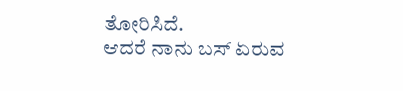ತೋರಿಸಿದೆ.
ಆದರೆ ನಾನು ಬಸ್ ಏರುವ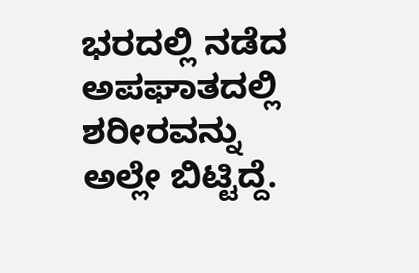ಭರದಲ್ಲಿ ನಡೆದ ಅಪಘಾತದಲ್ಲಿ ಶರೀರವನ್ನು ಅಲ್ಲೇ ಬಿಟ್ಟಿದ್ದೆ.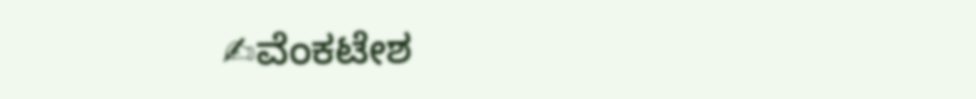✍ವೆಂಕಟೇಶ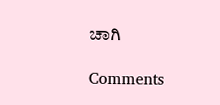ಚಾಗಿ

Comments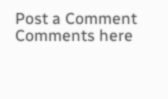Post a Comment
Comments here